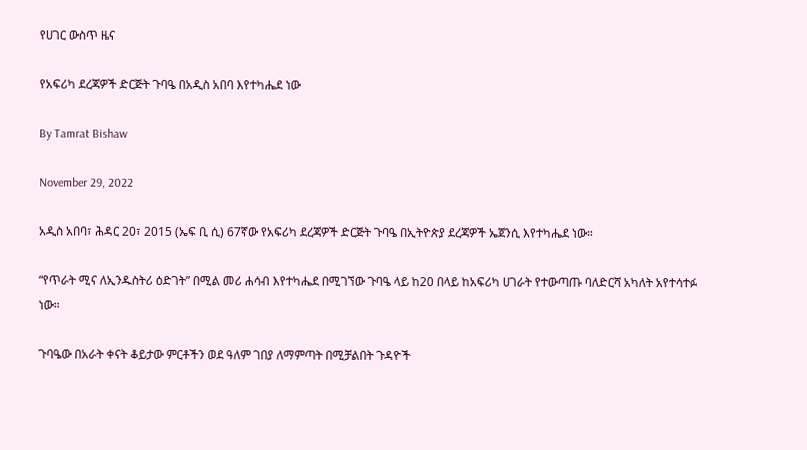የሀገር ውስጥ ዜና

የአፍሪካ ደረጃዎች ድርጅት ጉባዔ በአዲስ አበባ እየተካሔደ ነው

By Tamrat Bishaw

November 29, 2022

አዲስ አበባ፣ ሕዳር 20፣ 2015 (ኤፍ ቢ ሲ) 67ኛው የአፍሪካ ደረጃዎች ድርጅት ጉባዔ በኢትዮጵያ ደረጃዎች ኤጀንሲ እየተካሔደ ነው።

“የጥራት ሚና ለኢንዱስትሪ ዕድገት” በሚል መሪ ሐሳብ እየተካሔደ በሚገኘው ጉባዔ ላይ ከ20 በላይ ከአፍሪካ ሀገራት የተውጣጡ ባለድርሻ አካለት አየተሳተፉ ነው።

ጉባዔው በአራት ቀናት ቆይታው ምርቶችን ወደ ዓለም ገበያ ለማምጣት በሚቻልበት ጉዳዮች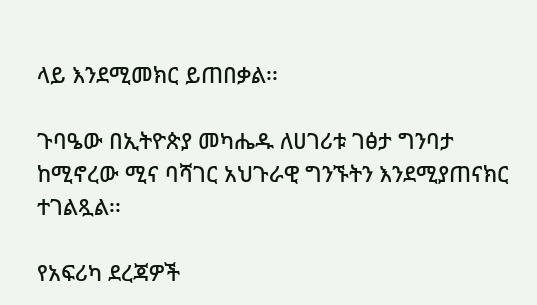ላይ እንደሚመክር ይጠበቃል፡፡

ጉባዔው በኢትዮጵያ መካሔዱ ለሀገሪቱ ገፅታ ግንባታ ከሚኖረው ሚና ባሻገር አህጉራዊ ግንኙትን እንደሚያጠናክር ተገልጿል፡፡

የአፍሪካ ደረጃዎች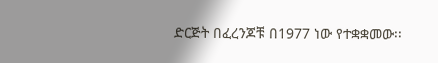ድርጅት በፈረንጆቹ በ1977 ነው የተቋቋመው፡፡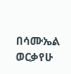በሳሙኤል ወርቃየሁ